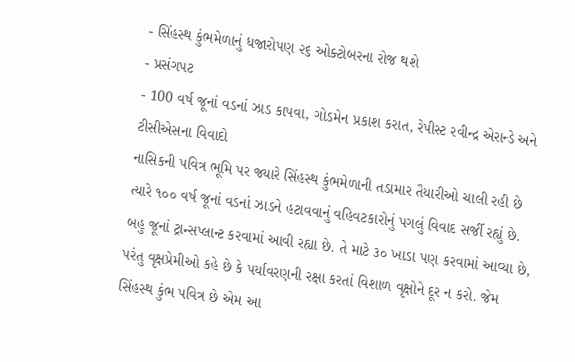- સિંહસ્થ કુંભમેળાનું ધજારોપણ ૨૬ ઓક્ટોબરના રોજ થશે
- પ્રસંગપટ
- 100 વર્ષ જૂનાં વડનાં ઝાડ કાપવા, ગોડમેન પ્રકાશ કરાત, રેપીસ્ટ રવીન્દ્ર એરાન્ડે અને ટીસીએસના વિવાદો
નાસિકની પવિત્ર ભૂમિ પર જ્યારે સિંહસ્થ કુંભમેળાની તડામાર તૈયારીઓ ચાલી રહી છે ત્યારે ૧૦૦ વર્ષ જૂનાં વડનાં ઝાડને હટાવવાનું વહિવટકારોનું પગલું વિવાદ સર્જી રહ્યું છે. બહુ જૂનાં ટ્રાન્સપ્લાન્ટ કરવામાં આવી રહ્યા છે. તે માટે ૩૦ ખાડા પણ કરવામાં આવ્યા છે, પરંતુ વૃક્ષપ્રેમીઓ કહે છે કે પર્યાવરણની રક્ષા કરતાં વિશાળ વૃક્ષોને દૂર ન કરો. જેમ સિંહસ્થ કુંભ પવિત્ર છે એમ આ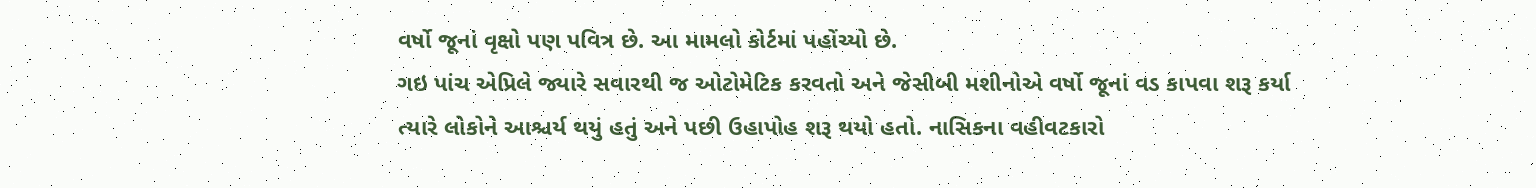વર્ષો જૂનાં વૃક્ષો પણ પવિત્ર છે. આ મામલો કોર્ટમાં પહોંચ્યો છે.
ગઇ પાંચ એપ્રિલે જ્યારે સવારથી જ ઓટોમેટિક કરવતો અને જેસીબી મશીનોએ વર્ષો જૂનાં વડ કાપવા શરૂ કર્યા ત્યારે લોકોને આશ્ચર્ય થયું હતું અને પછી ઉહાપોહ શરૂ થયો હતો. નાસિકના વહીવટકારો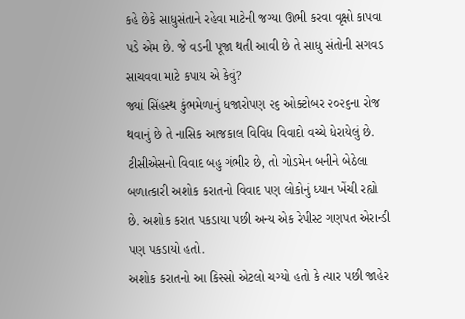કહે છેકે સાધુસંતાને રહેવા માટેની જગ્યા ઊભી કરવા વૃક્ષો કાપવા પડે એમ છે. જે વડની પૂજા થતી આવી છે તે સાધુ સંતોની સગવડ સાચવવા માટે કપાય એ કેવું?
જ્યાં સિંહસ્થ કુંભમેળાનું ધજારોપણ ૨૬ ઓક્ટોબર ૨૦૨૬ના રોજ થવાનું છે તે નાસિક આજકાલ વિવિધ વિવાદો વચ્ચે ધેરાયેલું છે. ટીસીએસનો વિવાદ બહુ ગંભીર છે, તો ગોડમેન બનીને બેઠેલા બળાત્કારી અશોક કરાતનો વિવાદ પણ લોકોનું ધ્યાન ખેંચી રહ્યો છે. અશોક કરાત પકડાયા પછી અન્ય એક રેપીસ્ટ ગણપત એરાન્ડી પણ પકડાયો હતો.
અશોક કરાતનો આ કિસ્સો એટલો ચગ્યો હતો કે ત્યાર પછી જાહેર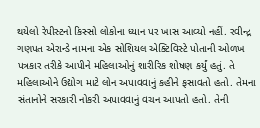થયેલો રેપીસ્ટનો કિસ્સો લોકોના ધ્યાન પર ખાસ આવ્યો નહીં. રવીન્દ્ર ગણપત એરાન્ડે નામના એક સોશિયલ એક્ટિવિસ્ટે પોતાની ઓળખ પત્રકાર તરીકે આપીને મહિલાઓનું શારીરિક શોષણ કર્યું હતું. તે મહિલાઓને ઉદ્યોગ માટે લોન અપાવવાનું કહીને ફસાવતો હતો. તેમના સંતાનોને સરકારી નોકરી અપાવવાનું વચન આપતો હતો. તેની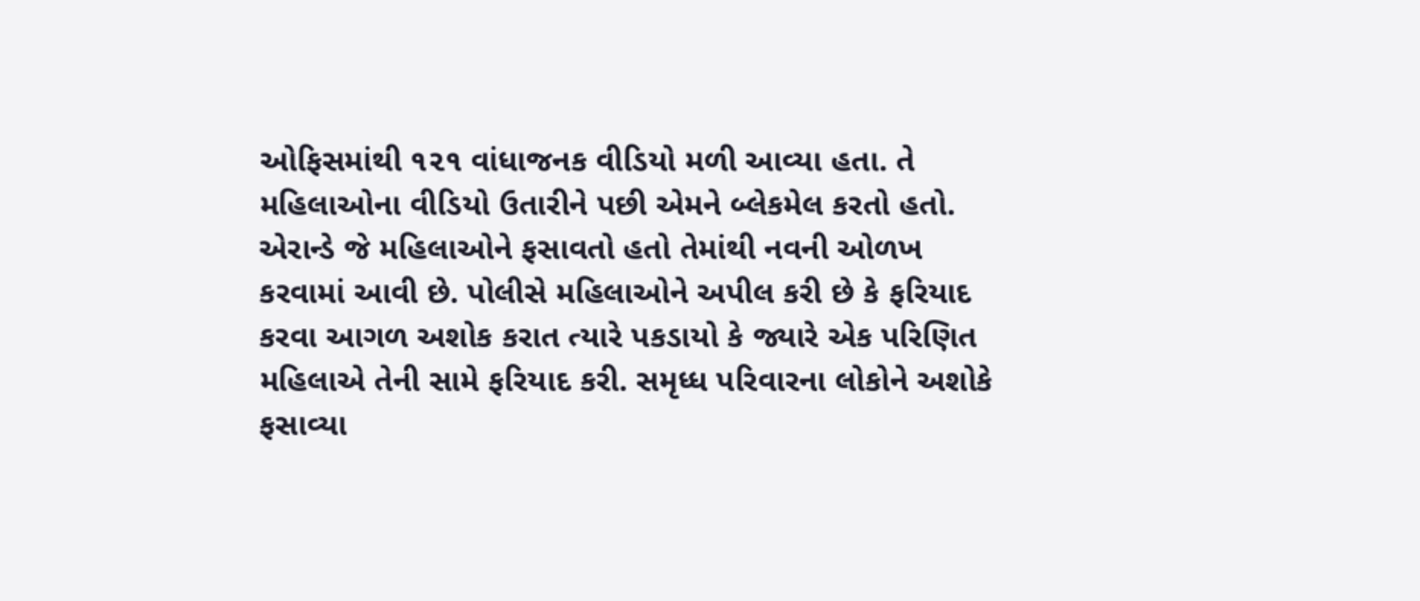ઓફિસમાંથી ૧૨૧ વાંધાજનક વીડિયો મળી આવ્યા હતા. તે મહિલાઓના વીડિયો ઉતારીને પછી એમને બ્લેકમેલ કરતો હતો.
એરાન્ડે જે મહિલાઓને ફસાવતો હતો તેમાંથી નવની ઓળખ કરવામાં આવી છે. પોલીસે મહિલાઓને અપીલ કરી છે કે ફરિયાદ કરવા આગળ અશોક કરાત ત્યારે પકડાયો કે જ્યારે એક પરિણિત મહિલાએ તેની સામે ફરિયાદ કરી. સમૃધ્ધ પરિવારના લોકોને અશોકે ફસાવ્યા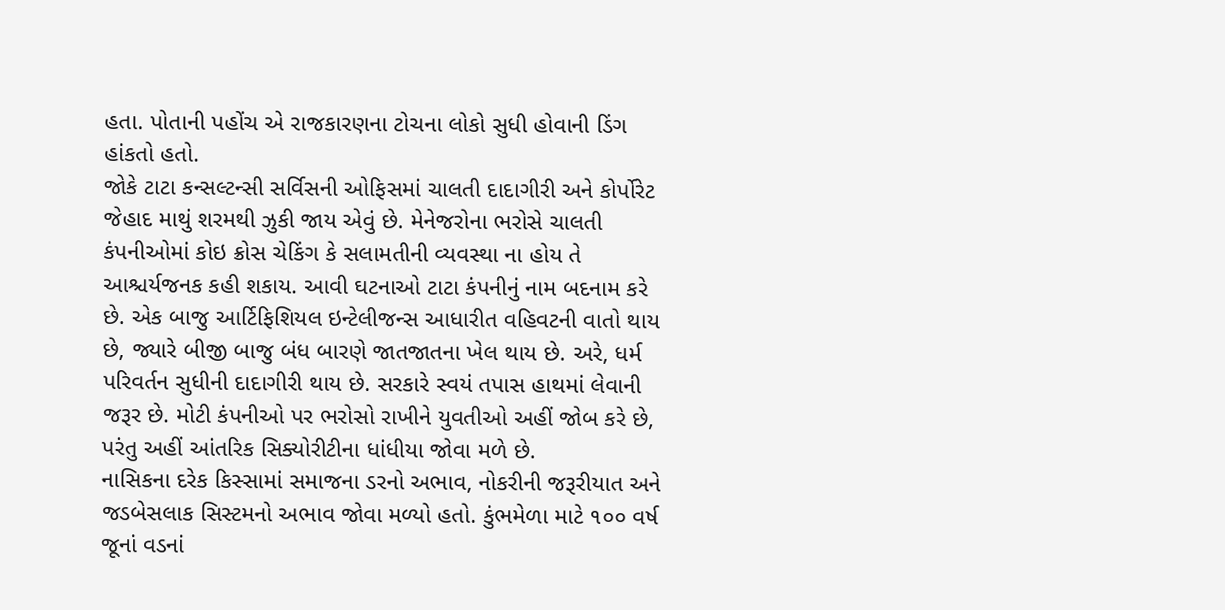હતા. પોતાની પહોંચ એ રાજકારણના ટોચના લોકો સુધી હોવાની ડિંગ હાંકતો હતો.
જોકે ટાટા કન્સલ્ટન્સી સર્વિસની ઓફિસમાં ચાલતી દાદાગીરી અને કોર્પોરેટ જેહાદ માથું શરમથી ઝુકી જાય એવું છે. મેનેજરોના ભરોસે ચાલતી કંપનીઓમાં કોઇ ક્રોસ ચેકિંગ કે સલામતીની વ્યવસ્થા ના હોય તે આશ્ચર્યજનક કહી શકાય. આવી ઘટનાઓ ટાટા કંપનીનું નામ બદનામ કરે છે. એક બાજુ આર્ટિફિશિયલ ઇન્ટેલીજન્સ આધારીત વહિવટની વાતો થાય છે, જ્યારે બીજી બાજુ બંધ બારણે જાતજાતના ખેલ થાય છે. અરે, ધર્મ પરિવર્તન સુધીની દાદાગીરી થાય છે. સરકારે સ્વયં તપાસ હાથમાં લેવાની જરૂર છે. મોટી કંપનીઓ પર ભરોસો રાખીને યુવતીઓ અહીં જોબ કરે છે, પરંતુ અહીં આંતરિક સિક્યોરીટીના ધાંધીયા જોવા મળે છે.
નાસિકના દરેક કિસ્સામાં સમાજના ડરનો અભાવ, નોકરીની જરૂરીયાત અને જડબેસલાક સિસ્ટમનો અભાવ જોવા મળ્યો હતો. કુંભમેળા માટે ૧૦૦ વર્ષ જૂનાં વડનાં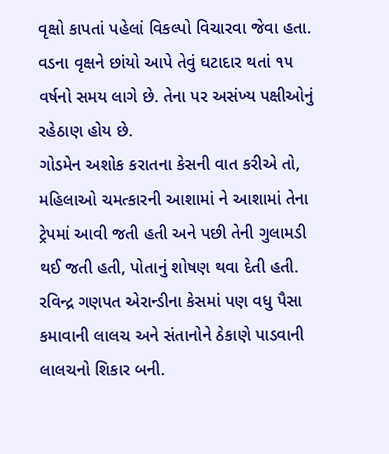વૃક્ષો કાપતાં પહેલાં વિકલ્પો વિચારવા જેવા હતા. વડના વૃક્ષને છાંયો આપે તેવું ઘટાદાર થતાં ૧૫ વર્ષનો સમય લાગે છે. તેના પર અસંખ્ય પક્ષીઓનું રહેઠાણ હોય છે.
ગોડમેન અશોક કરાતના કેસની વાત કરીએ તો, મહિલાઓ ચમત્કારની આશામાં ને આશામાં તેના ટ્રેપમાં આવી જતી હતી અને પછી તેની ગુલામડી થઈ જતી હતી, પોતાનું શોષણ થવા દેતી હતી. રવિન્દ્ર ગણપત એરાન્ડીના કેસમાં પણ વધુ પૈસા કમાવાની લાલચ અને સંતાનોને ઠેકાણે પાડવાની લાલચનો શિકાર બની.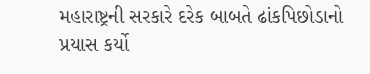મહારાષ્ટ્રની સરકારે દરેક બાબતે ઢાંકપિછોડાનો પ્રયાસ કર્યો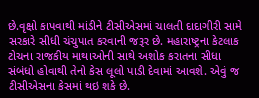છે.વૃક્ષો કાપવાથી માંડીને ટીસીએસમાં ચાલતી દાદાગીરી સામે સરકારે સીધી ચંચુપાત કરવાની જરૂર છે. મહારાષ્ટ્રના કેટલાક ટોચના રાજકીય માથાઓની સાથે અશોક કરાતના સીધા સંબંધો હોવાથી તેનો કેસ લૂલો પાડી દેવામાં આવશે. એવું જ ટીસીએસના કેસમાં થઇ શકે છે.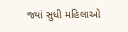જ્યાં સુધી મહિલાઓ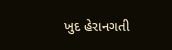ખુદ હેરાનગતી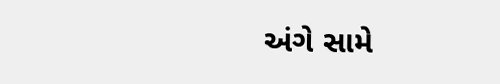અંગે સામે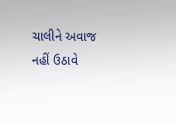ચાલીને અવાજ નહીં ઉઠાવે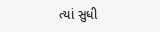ત્યાં સુધી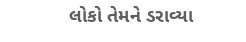લોકો તેમને ડરાવ્યા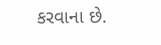કરવાના છે.